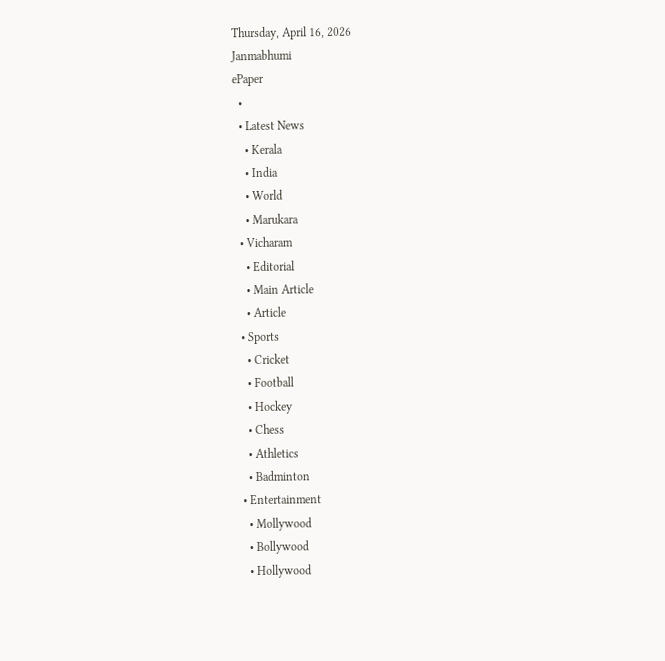Thursday, April 16, 2026
Janmabhumi
ePaper
  •
  • Latest News
    • Kerala
    • India
    • World
    • Marukara
  • Vicharam
    • Editorial
    • Main Article
    • Article
  • Sports
    • Cricket
    • Football
    • Hockey
    • Chess
    • Athletics
    • Badminton
  • Entertainment
    • Mollywood
    • Bollywood
    • Hollywood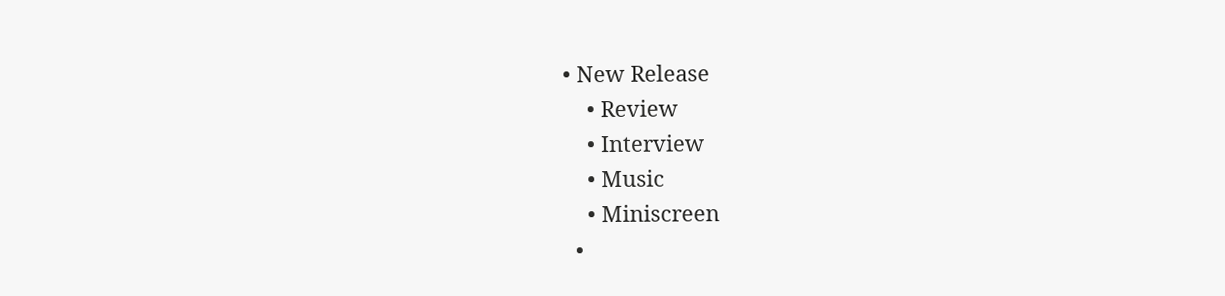• New Release
    • Review
    • Interview
    • Music
    • Miniscreen
  •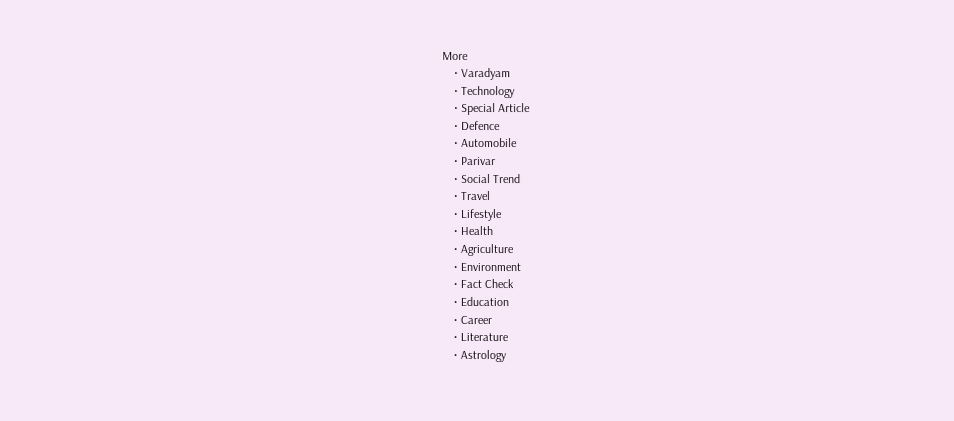More
    • Varadyam
    • Technology
    • Special Article
    • Defence
    • Automobile
    • Parivar
    • Social Trend
    • Travel
    • Lifestyle
    • Health
    • Agriculture
    • Environment
    • Fact Check
    • Education
    • Career
    • Literature
    • Astrology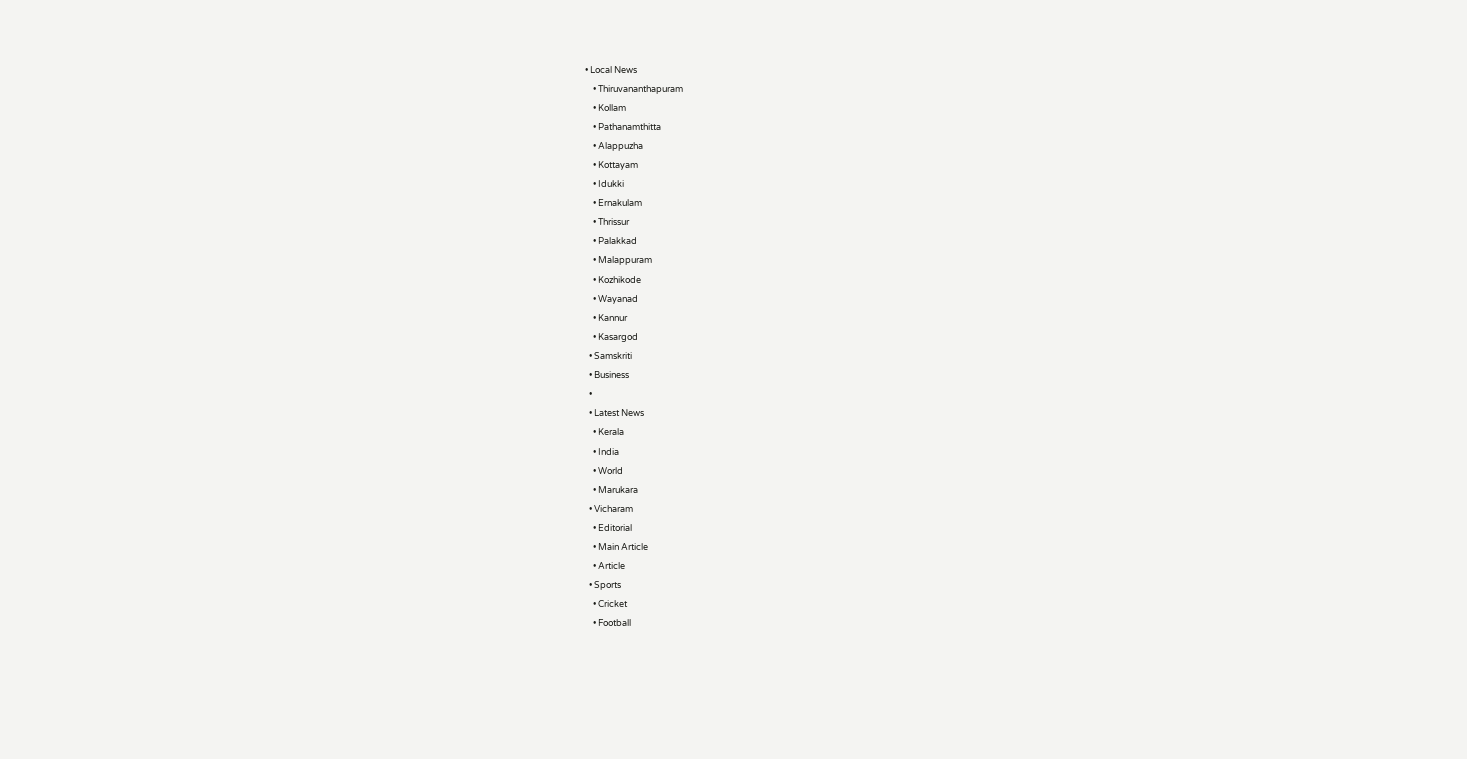• Local News
    • Thiruvananthapuram
    • Kollam
    • Pathanamthitta
    • Alappuzha
    • Kottayam
    • Idukki
    • Ernakulam
    • Thrissur
    • Palakkad
    • Malappuram
    • Kozhikode
    • Wayanad
    • Kannur
    • Kasargod
  • Samskriti
  • Business
  •
  • Latest News
    • Kerala
    • India
    • World
    • Marukara
  • Vicharam
    • Editorial
    • Main Article
    • Article
  • Sports
    • Cricket
    • Football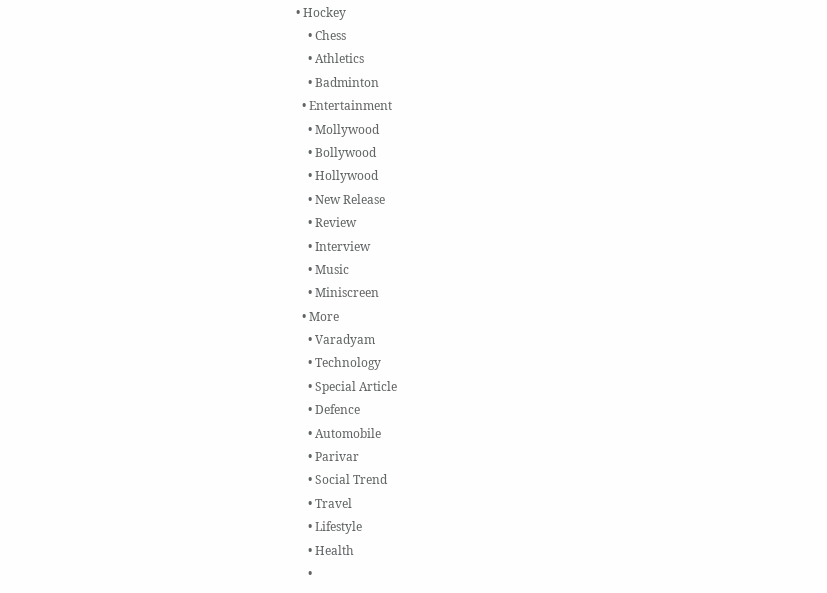• Hockey
    • Chess
    • Athletics
    • Badminton
  • Entertainment
    • Mollywood
    • Bollywood
    • Hollywood
    • New Release
    • Review
    • Interview
    • Music
    • Miniscreen
  • More
    • Varadyam
    • Technology
    • Special Article
    • Defence
    • Automobile
    • Parivar
    • Social Trend
    • Travel
    • Lifestyle
    • Health
    •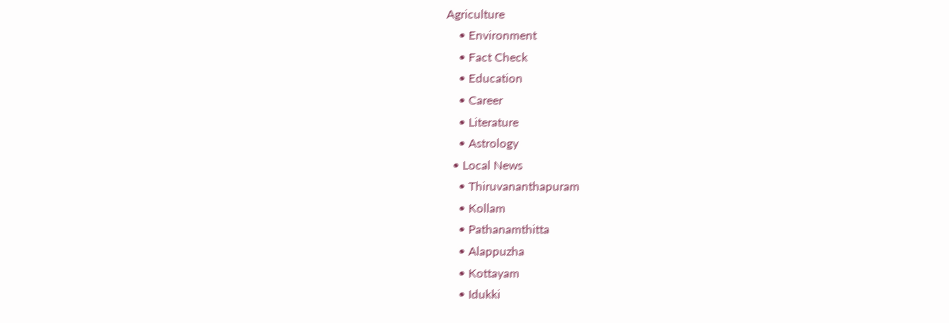Agriculture
    • Environment
    • Fact Check
    • Education
    • Career
    • Literature
    • Astrology
  • Local News
    • Thiruvananthapuram
    • Kollam
    • Pathanamthitta
    • Alappuzha
    • Kottayam
    • Idukki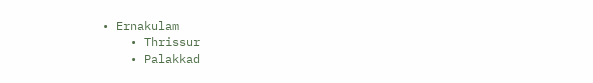• Ernakulam
    • Thrissur
    • Palakkad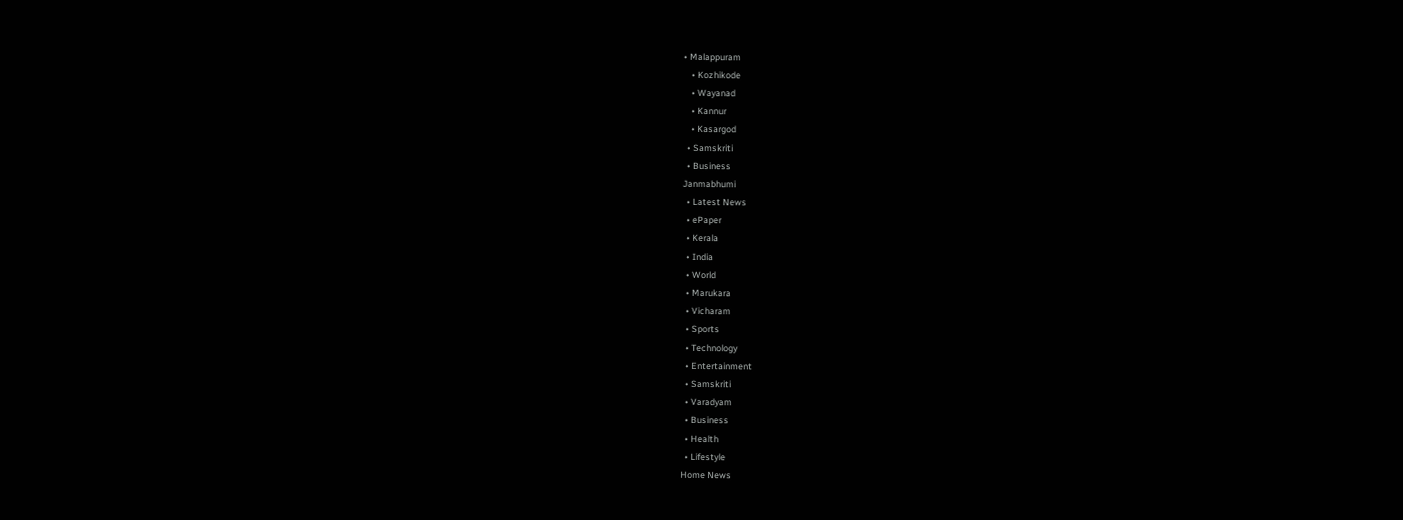• Malappuram
    • Kozhikode
    • Wayanad
    • Kannur
    • Kasargod
  • Samskriti
  • Business
Janmabhumi
  • Latest News
  • ePaper
  • Kerala
  • India
  • World
  • Marukara
  • Vicharam
  • Sports
  • Technology
  • Entertainment
  • Samskriti
  • Varadyam
  • Business
  • Health
  • Lifestyle
Home News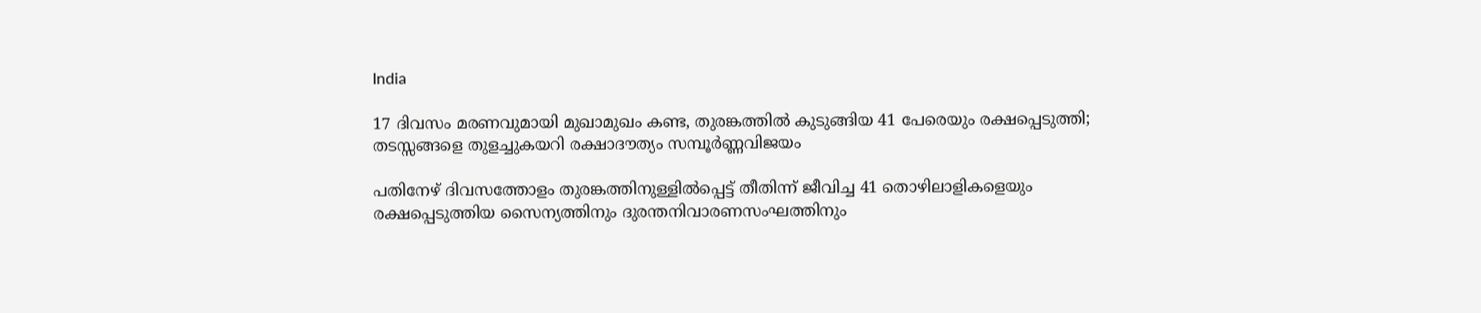India

17 ദിവസം മരണവുമായി മുഖാമുഖം കണ്ട, തുരങ്കത്തില്‍ കുടുങ്ങിയ 41 പേരെയും രക്ഷപ്പെടുത്തി; തടസ്സങ്ങളെ തുളച്ചുകയറി രക്ഷാദൗത്യം സമ്പൂര്‍ണ്ണവിജയം

പതിനേഴ് ദിവസത്തോളം തുരങ്കത്തിനുള്ളില്‍പ്പെട്ട് തീതിന്ന് ജീവിച്ച 41 തൊഴിലാളികളെയും രക്ഷപ്പെടുത്തിയ സൈന്യത്തിനും ദുരന്തനിവാരണസംഘത്തിനും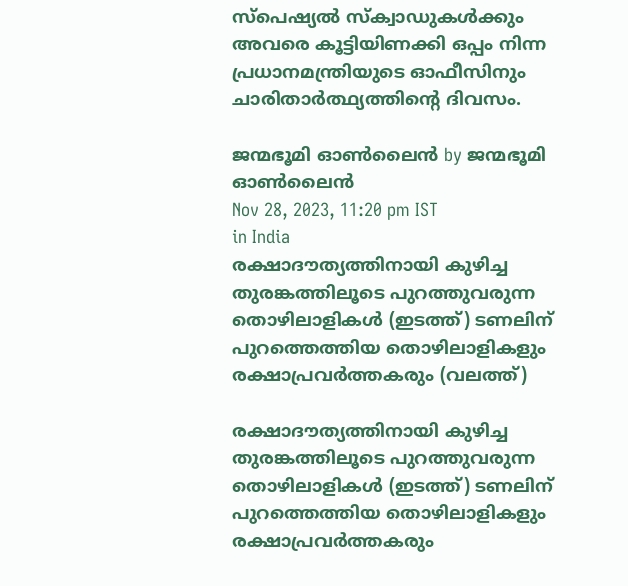സ്പെഷ്യല്‍ സ്ക്വാഡുകള്‍ക്കും അവരെ കൂട്ടിയിണക്കി ഒപ്പം നിന്ന പ്രധാനമന്ത്രിയുടെ ഓഫീസിനും ചാരിതാര്‍ത്ഥ്യത്തിന്റെ ദിവസം.

ജന്മഭൂമി ഓണ്‍ലൈന്‍ by ജന്മഭൂമി ഓണ്‍ലൈന്‍
Nov 28, 2023, 11:20 pm IST
in India
രക്ഷാദൗത്യത്തിനായി കുഴിച്ച തുരങ്കത്തിലൂടെ പുറത്തുവരുന്ന തൊഴിലാളികള്‍ (ഇടത്ത്) ടണലിന് പുറത്തെത്തിയ തൊഴിലാളികളും രക്ഷാപ്രവര്‍ത്തകരും (വലത്ത്)

രക്ഷാദൗത്യത്തിനായി കുഴിച്ച തുരങ്കത്തിലൂടെ പുറത്തുവരുന്ന തൊഴിലാളികള്‍ (ഇടത്ത്) ടണലിന് പുറത്തെത്തിയ തൊഴിലാളികളും രക്ഷാപ്രവര്‍ത്തകരും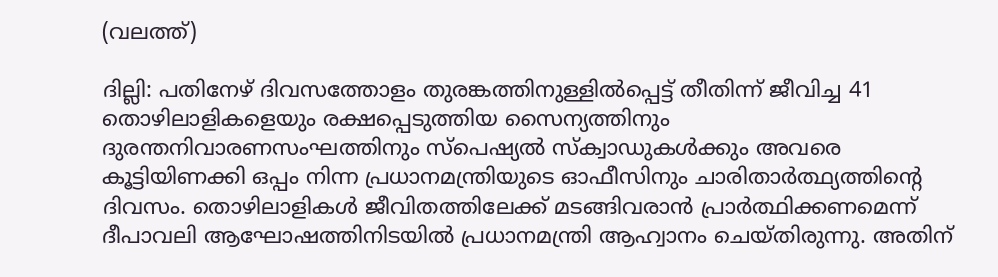(വലത്ത്)

ദില്ലി: പതിനേഴ് ദിവസത്തോളം തുരങ്കത്തിനുള്ളില്‍പ്പെട്ട് തീതിന്ന് ജീവിച്ച 41 തൊഴിലാളികളെയും രക്ഷപ്പെടുത്തിയ സൈന്യത്തിനും ദുരന്തനിവാരണസംഘത്തിനും സ്പെഷ്യല്‍ സ്ക്വാഡുകള്‍ക്കും അവരെ കൂട്ടിയിണക്കി ഒപ്പം നിന്ന പ്രധാനമന്ത്രിയുടെ ഓഫീസിനും ചാരിതാര്‍ത്ഥ്യത്തിന്റെ ദിവസം. തൊഴിലാളികള്‍ ജീവിതത്തിലേക്ക് മടങ്ങിവരാന്‍ പ്രാര്‍ത്ഥിക്കണമെന്ന് ദീപാവലി ആഘോഷത്തിനിടയില്‍ പ്രധാനമന്ത്രി ആഹ്വാനം ചെയ്തിരുന്നു. അതിന്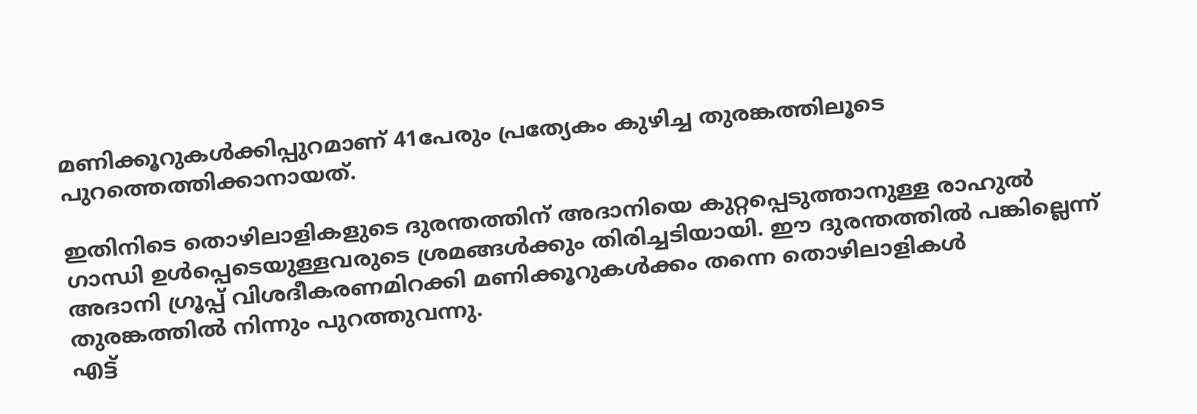മണിക്കൂറുകള്‍ക്കിപ്പുറമാണ് 41പേരും പ്രത്യേകം കുഴിച്ച തുരങ്കത്തിലൂടെ പുറത്തെത്തിക്കാനായത്.

ഇതിനിടെ തൊഴിലാളികളുടെ ദുരന്തത്തിന് അദാനിയെ കുറ്റപ്പെടുത്താനുള്ള രാഹുല്‍ ഗാന്ധി ഉള്‍പ്പെടെയുള്ളവരുടെ ശ്രമങ്ങള്‍ക്കും തിരിച്ചടിയായി. ഈ ദുരന്തത്തില്‍ പങ്കില്ലെന്ന് അദാനി ഗ്രൂപ്പ് വിശദീകരണമിറക്കി മണിക്കൂറുകള്‍ക്കം തന്നെ തൊഴിലാളികള്‍ തുരങ്കത്തില്‍ നിന്നും പുറത്തുവന്നു.
എട്ട്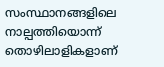സംസ്ഥാനങ്ങളിലെ നാല്പത്തിയൊന്ന് തൊഴിലാളികളാണ്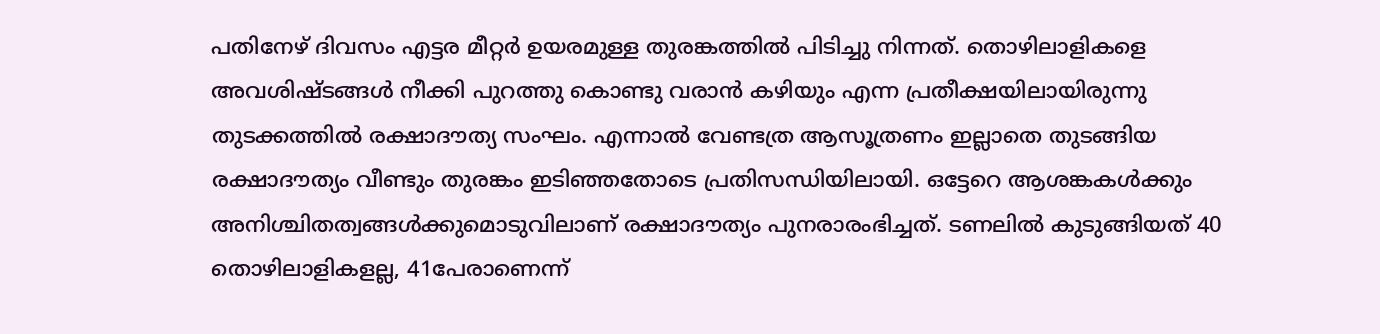പതിനേഴ് ദിവസം എട്ടര മീറ്റർ ഉയരമുള്ള തുരങ്കത്തിൽ പിടിച്ചു നിന്നത്. തൊഴിലാളികളെ അവശിഷ്ടങ്ങൾ നീക്കി പുറത്തു കൊണ്ടു വരാൻ കഴിയും എന്ന പ്രതീക്ഷയിലായിരുന്നു തുടക്കത്തിൽ രക്ഷാദൗത്യ സംഘം. എന്നാല്‍ വേണ്ടത്ര ആസൂത്രണം ഇല്ലാതെ തുടങ്ങിയ രക്ഷാദൗത്യം വീണ്ടും തുരങ്കം ഇടിഞ്ഞതോടെ പ്രതിസന്ധിയിലായി. ഒട്ടേറെ ആശങ്കകള്‍ക്കും അനിശ്ചിതത്വങ്ങള്‍ക്കുമൊടുവിലാണ് രക്ഷാദൗത്യം പുനരാരംഭിച്ചത്. ടണലില്‍ കുടുങ്ങിയത് 40 തൊഴിലാളികളല്ല, 41പേരാണെന്ന്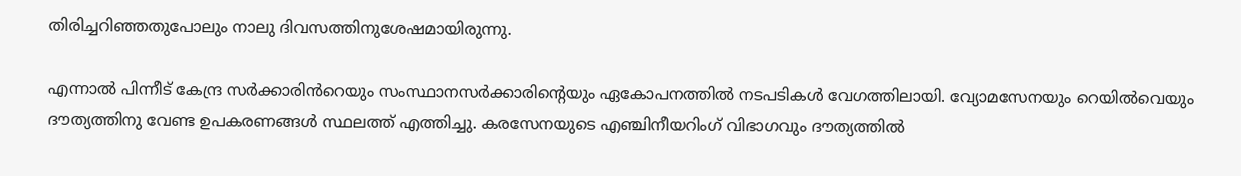തിരിച്ചറിഞ്ഞതുപോലും നാലു ദിവസത്തിനുശേഷമായിരുന്നു.

എന്നാൽ പിന്നീട് കേന്ദ്ര സർക്കാരിൻറെയും സംസ്ഥാനസർക്കാരിന്റെയും ഏകോപനത്തിൽ നടപടികൾ വേഗത്തിലായി. വ്യോമസേനയും റെയിൽവെയും ദൗത്യത്തിനു വേണ്ട ഉപകരണങ്ങൾ സ്ഥലത്ത് എത്തിച്ചു. കരസേനയുടെ എഞ്ചിനീയറിംഗ് വിഭാഗവും ദൗത്യത്തിൽ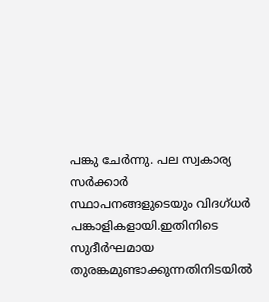പങ്കു ചേർന്നു. പല സ്വകാര്യ സർക്കാർ സ്ഥാപനങ്ങളുടെയും വിദഗ്ധർ പങ്കാളികളായി.ഇതിനിടെ സുദീര്‍ഘമായ തുരങ്കമുണ്ടാക്കുന്നതിനിടയില്‍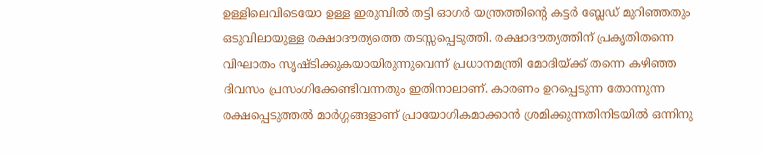ഉള്ളിലെവിടെയോ ഉള്ള ഇരുമ്പില്‍ തട്ടി ഓഗര്‍ യന്ത്രത്തിന്റെ കട്ടര്‍ ബ്ലേഡ് മുറിഞ്ഞതും ഒടുവിലായുള്ള രക്ഷാദൗത്യത്തെ തടസ്സപ്പെടുത്തി. രക്ഷാദൗത്യത്തിന് പ്രകൃതിതന്നെ വിഘാതം സൃഷ്ടിക്കുകയായിരുന്നുവെന്ന് പ്രധാനമന്ത്രി മോദിയ്‌ക്ക് തന്നെ കഴിഞ്ഞ ദിവസം പ്രസംഗിക്കേണ്ടിവന്നതും ഇതിനാലാണ്. കാരണം ഉറപ്പെടുന്ന തോന്നുന്ന രക്ഷപ്പെടുത്തല്‍ മാര്‍ഗ്ഗങ്ങളാണ് പ്രായോഗികമാക്കാന്‍ ശ്രമിക്കുന്നതിനിടയില്‍ ഒന്നിനു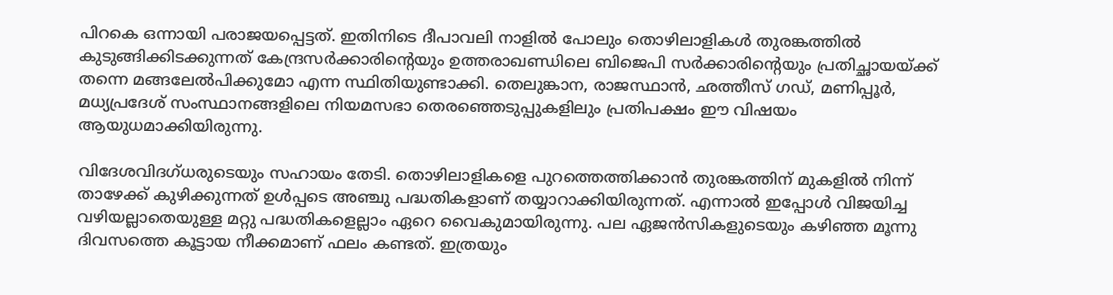പിറകെ ഒന്നായി പരാജയപ്പെട്ടത്. ഇതിനിടെ ദീപാവലി നാളില്‍ പോലും തൊഴിലാളികള്‍ തുരങ്കത്തില്‍ കുടുങ്ങിക്കിടക്കുന്നത് കേന്ദ്രസര്‍ക്കാരിന്റെയും ഉത്തരാഖണ്ഡിലെ ബിജെപി സര്‍ക്കാരിന്റെയും പ്രതിച്ഛായയ്‌ക്ക് തന്നെ മങ്ങലേല്‍പിക്കുമോ എന്ന സ്ഥിതിയുണ്ടാക്കി. തെലുങ്കാന, രാജസ്ഥാന്‍, ഛത്തീസ് ഗഡ്, മണിപ്പൂര്‍, മധ്യപ്രദേശ് സംസ്ഥാനങ്ങളിലെ നിയമസഭാ തെരഞ്ഞെടുപ്പുകളിലും പ്രതിപക്ഷം ഈ വിഷയം ആയുധമാക്കിയിരുന്നു.

വിദേശവിദഗ്ധരുടെയും സഹായം തേടി. തൊഴിലാളികളെ പുറത്തെത്തിക്കാൻ തുരങ്കത്തിന് മുകളിൽ നിന്ന് താഴേക്ക് കുഴിക്കുന്നത് ഉൾപ്പടെ അഞ്ചു പദ്ധതികളാണ് തയ്യാറാക്കിയിരുന്നത്. എന്നാൽ ഇപ്പോൾ വിജയിച്ച വഴിയല്ലാതെയുള്ള മറ്റു പദ്ധതികളെല്ലാം ഏറെ വൈകുമായിരുന്നു. പല ഏജൻസികളുടെയും കഴിഞ്ഞ മൂന്നു ദിവസത്തെ കൂട്ടായ നീക്കമാണ് ഫലം കണ്ടത്. ഇത്രയും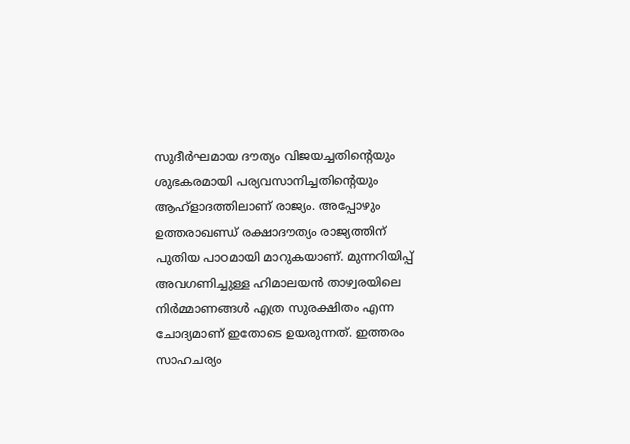സുദീര്‍ഘമായ ദൗത്യം വിജയച്ചതിന്റെയും ശുഭകരമായി പര്യവസാനിച്ചതിന്റെയും ആഹ്ളാദത്തിലാണ് രാജ്യം. അപ്പോഴും ഉത്തരാഖണ്ഡ് രക്ഷാദൗത്യം രാജ്യത്തിന് പുതിയ പാഠമായി മാറുകയാണ്. മുന്നറിയിപ്പ് അവഗണിച്ചുള്ള ഹിമാലയൻ താഴ്വരയിലെ നിർമ്മാണങ്ങൾ എത്ര സുരക്ഷിതം എന്ന ചോദ്യമാണ് ഇതോടെ ഉയരുന്നത്. ഇത്തരം സാഹചര്യം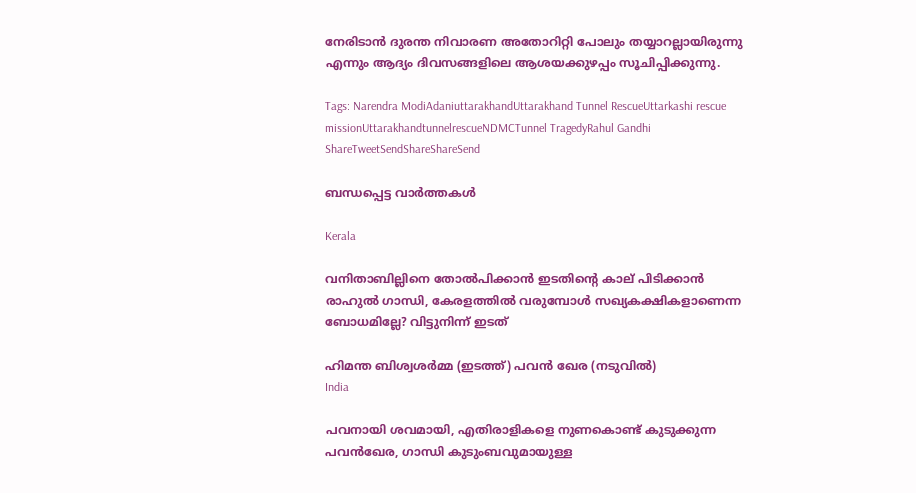നേരിടാൻ ദുരന്ത നിവാരണ അതോറിറ്റി പോലും തയ്യാറല്ലായിരുന്നു എന്നും ആദ്യം ദിവസങ്ങളിലെ ആശയക്കുഴപ്പം സൂചിപ്പിക്കുന്നു.

Tags: Narendra ModiAdaniuttarakhandUttarakhand Tunnel RescueUttarkashi rescue missionUttarakhandtunnelrescueNDMCTunnel TragedyRahul Gandhi
ShareTweetSendShareShareSend

ബന്ധപ്പെട്ട വാര്‍ത്തകള്‍

Kerala

വനിതാബില്ലിനെ തോല്‍പിക്കാന്‍ ഇടതിന്റെ കാല് പിടിക്കാന്‍ രാഹുല്‍ ഗാന്ധി, കേരളത്തില്‍ വരുമ്പോള്‍ സഖ്യകക്ഷികളാണെന്ന ബോധമില്ലേ? വിട്ടുനിന്ന് ഇടത്

ഹിമന്ത ബിശ്വശര്‍മ്മ (ഇടത്ത്) പവന്‍ ഖേര (നടുവില്‍)
India

പവനായി ശവമായി, എതിരാളികളെ നുണകൊണ്ട് കുടുക്കുന്ന പവന്‍ഖേര, ഗാന്ധി കുടുംബവുമായുള്ള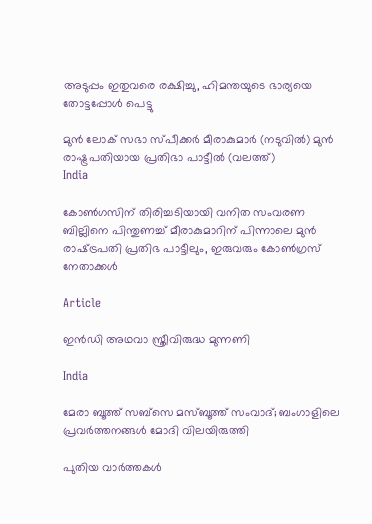അടുപ്പം ഇതുവരെ രക്ഷിച്ചു, ഹിമന്തയുടെ ഭാര്യയെ തോട്ടപ്പോള്‍ പെട്ടു

മുന്‍ ലോക് സഭാ സ്പീക്കര്‍ മീരാകുമാര്‍ (നടുവില്‍) മുന്‍ രാഷ്ട്രപതിയായ പ്രതിഭാ പാട്ടീല്‍ (വലത്ത്)
India

കോണ്‍ഗസിന് തിരിച്ചടിയായി വനിത സംവരണ ബില്ലിനെ പിന്തുണച്ച് മീരാകുമാറിന് പിന്നാലെ മുന്‍ രാഷ്‌ട്രപതി പ്രതിഭ പാട്ടീലും, ഇരുവരും കോണ്‍ഗ്രസ് നേതാക്കള്‍

Article

ഇന്‍ഡി അഥവാ സ്ത്രീവിരുദ്ധ മുന്നണി

India

മേരാ ബൂത്ത് സബ്സെ മസ്ബൂത്ത് സംവാദ്; ബംഗാളിലെ പ്രവര്‍ത്തനങ്ങള്‍ മോദി വിലയിരുത്തി

പുതിയ വാര്‍ത്തകള്‍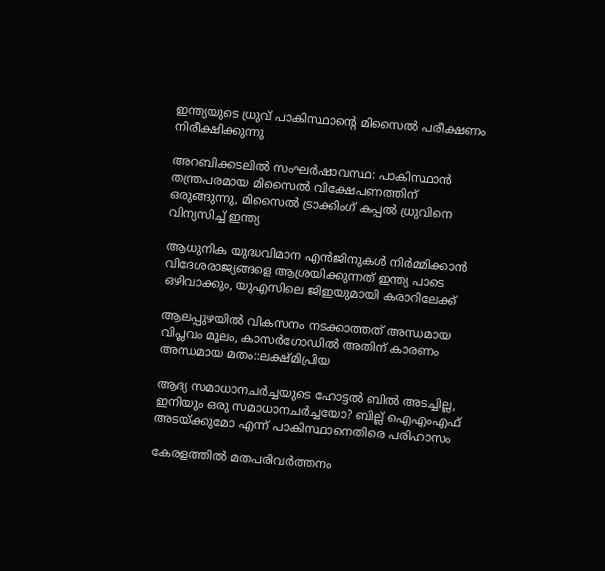ഇന്ത്യയുടെ ധ്രുവ് പാകിസ്ഥാന്‍റെ മിസൈല്‍ പരീക്ഷണം നിരീക്ഷിക്കുന്നു

അറബിക്കടലിൽ സംഘർഷാവസ്ഥ: പാകിസ്ഥാൻ തന്ത്രപരമായ മിസൈൽ വിക്ഷേപണത്തിന് ഒരുങ്ങുന്നു, മിസൈൽ ട്രാക്കിംഗ് കപ്പൽ ധ്രുവിനെ വിന്യസിച്ച് ഇന്ത്യ

ആധുനിക യുദ്ധവിമാന എൻജിനുകള്‍ നിര്‍മ്മിക്കാന്‍ വിദേശരാജ്യങ്ങളെ ആശ്രയിക്കുന്നത് ഇന്ത്യ പാടെ ഒഴിവാക്കും, യുഎസിലെ ജിഇയുമായി കരാറിലേക്ക്

ആലപ്പുഴയില്‍ വികസനം നടക്കാത്തത് അന്ധമായ വിപ്ലവം മൂലം, കാസര്‍ഗോഡില്‍ അതിന് കാരണം അന്ധമായ മതം::ലക്ഷ്മിപ്രിയ

ആദ്യ സമാധാനചര്‍ച്ചയുടെ ഹോട്ടല്‍ ബില്‍ അടച്ചില്ല, ഇനിയും ഒരു സമാധാനചര്‍ച്ചയോ? ബില്ല് ഐഎംഎഫ് അടയ്‌ക്കുമോ എന്ന് പാകിസ്ഥാനെതിരെ പരിഹാസം

കേരളത്തില്‍ മതപരിവര്‍ത്തനം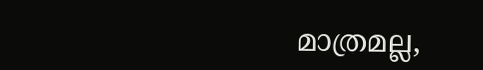മാത്രമല്ല,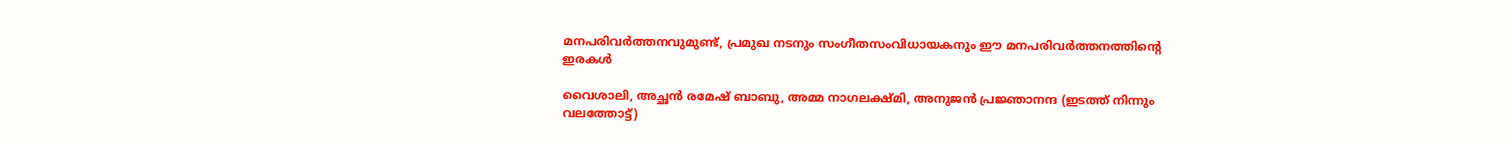മനപരിവര്‍ത്തനവുമുണ്ട്, പ്രമുഖ നടനും സംഗീതസംവിധായകനും ഈ മനപരിവര്‍ത്തനത്തിന്റെ ഇരകള്‍

വൈശാലി, അച്ഛന്‍ രമേഷ് ബാബു, അമ്മ നാഗലക്ഷ്മി, അനുജന്‍ പ്രജ്ഞാനന്ദ (ഇടത്ത് നിന്നും വലത്തോട്ട്)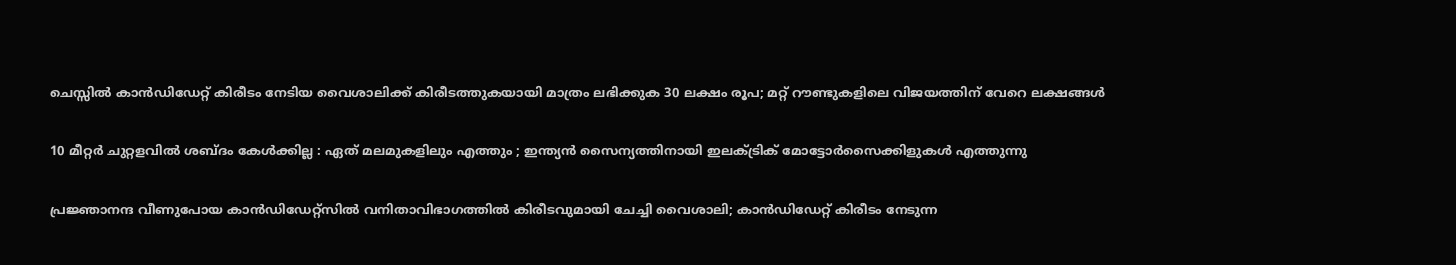ചെസ്സില്‍ കാന്‍ഡിഡേറ്റ് കിരീടം നേടിയ വൈശാലിക്ക് കിരീടത്തുകയായി മാത്രം ലഭിക്കുക 30 ലക്ഷം രൂപ; മറ്റ് റൗണ്ടുകളിലെ വിജയത്തിന് വേറെ ലക്ഷങ്ങള്‍

10 മീറ്റർ ചുറ്റളവിൽ ശബ്ദം കേൾക്കില്ല : ഏത് മലമുകളിലും എത്തും ; ഇന്ത്യൻ സൈന്യത്തിനായി ഇലക്ട്രിക് മോട്ടോർസൈക്കിളുകൾ എത്തുന്നു

പ്രജ്ഞാനന്ദ വീണുപോയ കാന്‍ഡിഡേറ്റ്സില്‍ വനിതാവിഭാഗത്തില്‍ കിരീടവുമായി ചേച്ചി വൈശാലി; കാന്‍ഡിഡേറ്റ് കിരീടം നേടുന്ന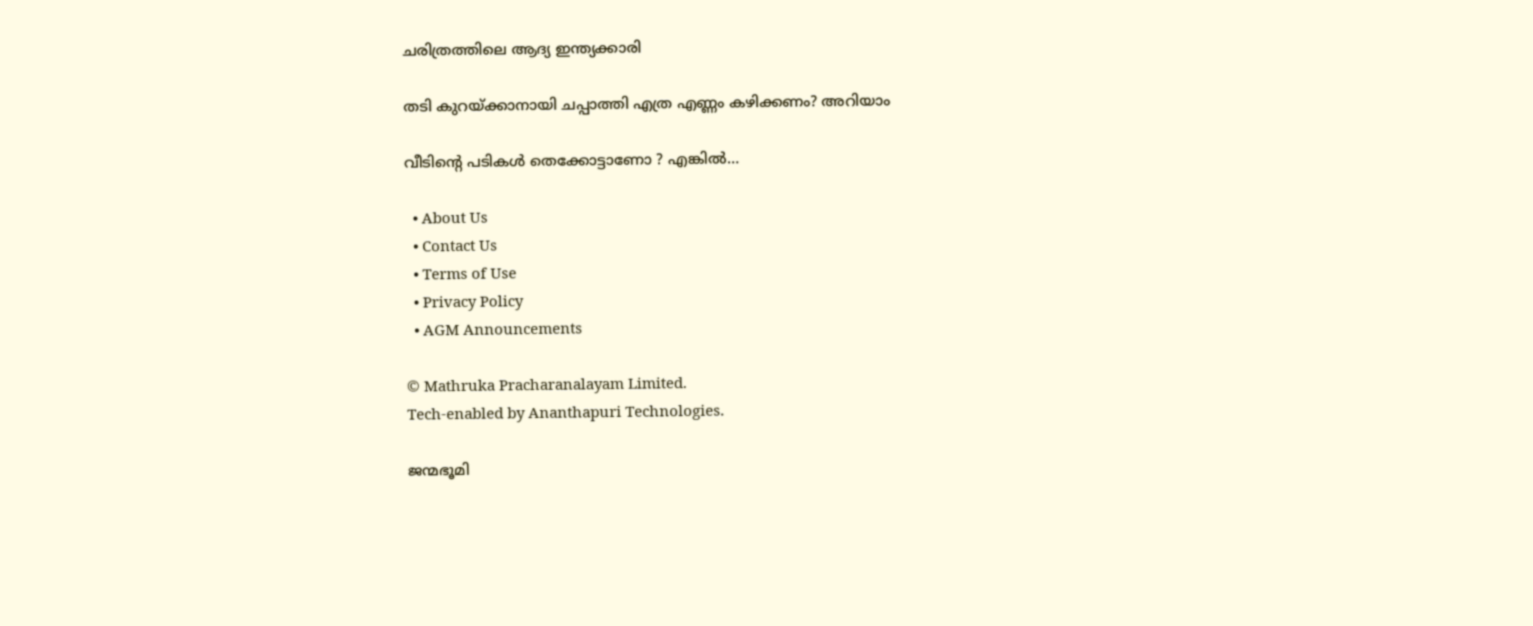ചരിത്രത്തിലെ ആദ്യ ഇന്ത്യക്കാരി

തടി കുറയ്‌ക്കാനായി ചപ്പാത്തി എത്ര എണ്ണം കഴിക്കണം? അറിയാം

വീടിന്റെ പടികൾ തെക്കോട്ടാണോ ? എങ്കിൽ…

  • About Us
  • Contact Us
  • Terms of Use
  • Privacy Policy
  • AGM Announcements

© Mathruka Pracharanalayam Limited.
Tech-enabled by Ananthapuri Technologies.

ജന്മഭൂമി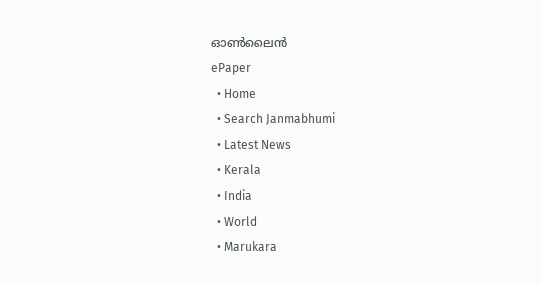ഓണ്‍ലൈന്‍
ePaper
  • Home
  • Search Janmabhumi
  • Latest News
  • Kerala
  • India
  • World
  • Marukara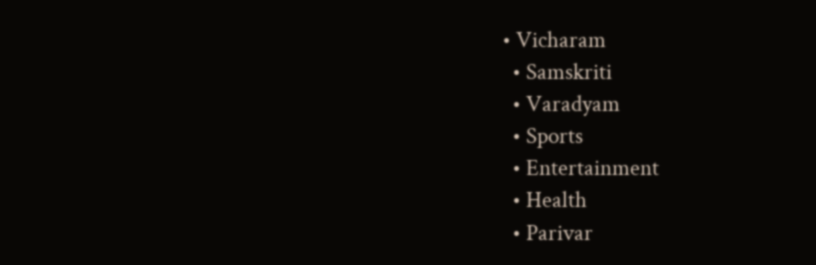• Vicharam
  • Samskriti
  • Varadyam
  • Sports
  • Entertainment
  • Health
  • Parivar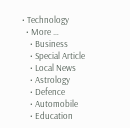• Technology
  • More …
    • Business
    • Special Article
    • Local News
    • Astrology
    • Defence
    • Automobile
    • Education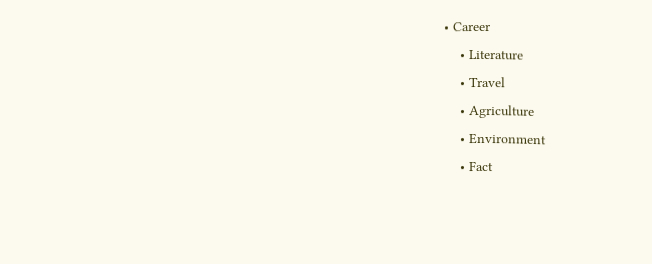• Career
    • Literature
    • Travel
    • Agriculture
    • Environment
    • Fact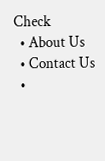Check
  • About Us
  • Contact Us
  •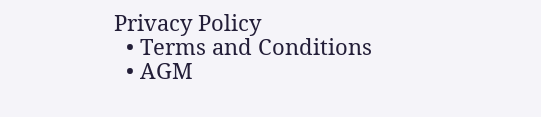Privacy Policy
  • Terms and Conditions
  • AGM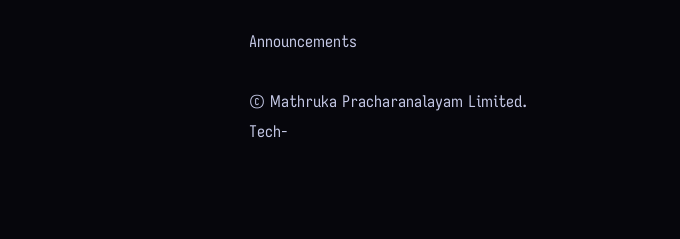Announcements

© Mathruka Pracharanalayam Limited.
Tech-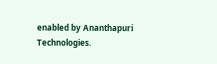enabled by Ananthapuri Technologies.